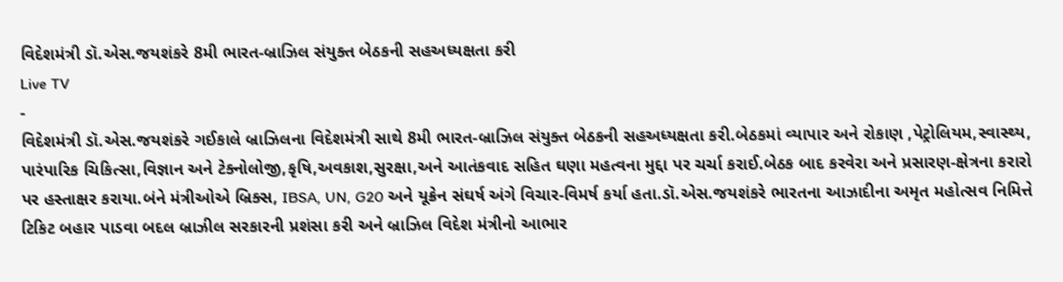વિદેશમંત્રી ડૉ.એસ.જયશંકરે 8મી ભારત-બ્રાઝિલ સંયુક્ત બેઠકની સહઅધ્યક્ષતા કરી
Live TV
-
વિદેશમંત્રી ડૉ.એસ.જયશંકરે ગઈકાલે બ્રાઝિલના વિદેશમંત્રી સાથે 8મી ભારત-બ્રાઝિલ સંયુક્ત બેઠકની સહઅધ્યક્ષતા કરી.બેઠકમાં વ્યાપાર અને રોકાણ ,પેટ્રોલિયમ,સ્વાસ્થ્ય, પારંપારિક ચિકિત્સા,વિજ્ઞાન અને ટેક્નોલોજી,કૃષિ,અવકાશ,સુરક્ષા,અને આતંકવાદ સહિત ઘણા મહત્વના મુદ્દા પર ચર્ચા કરાઈ.બેઠક બાદ કરવેરા અને પ્રસારણ-ક્ષેત્રના કરારો પર હસ્તાક્ષર કરાયા.બંને મંત્રીઓએ બ્રિક્સ, IBSA, UN, G20 અને યૂક્રેન સંઘર્ષ અંગે વિચાર-વિમર્ષ કર્યા હતા.ડૉ.એસ.જયશંકરે ભારતના આઝાદીના અમૃત મહોત્સવ નિમિત્તે ટિકિટ બહાર પાડવા બદલ બ્રાઝીલ સરકારની પ્રશંસા કરી અને બ્રાઝિલ વિદેશ મંત્રીનો આભાર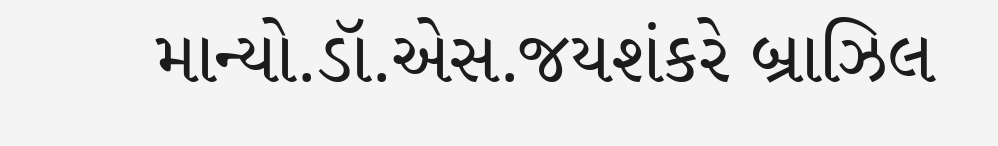માન્યો.ડૉ.એસ.જયશંકરે બ્રાઝિલ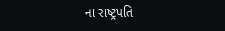ના રાષ્ટ્રપતિ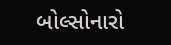બોલ્સોનારો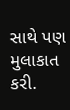સાથે પણ મુલાકાત કરી.